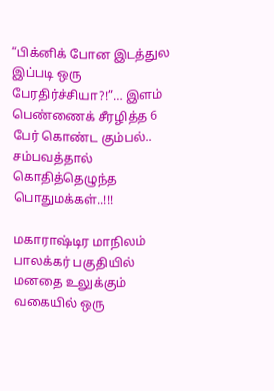“பிக்னிக் போன இடத்துல இப்படி ஒரு பேரதிர்ச்சியா?!”… இளம் பெண்ணைக் சீரழித்த 6 பேர் கொண்ட கும்பல்.. சம்பவத்தால் கொதித்தெழுந்த பொதுமக்கள்..!!!

மகாராஷ்டிர மாநிலம் பாலக்கர் பகுதியில் மனதை உலுக்கும் வகையில் ஒரு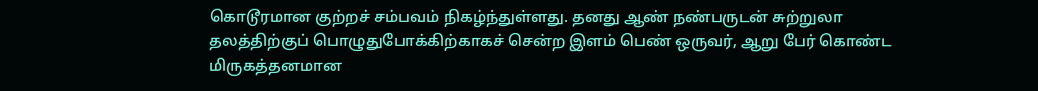கொடூரமான குற்றச் சம்பவம் நிகழ்ந்துள்ளது. தனது ஆண் நண்பருடன் சுற்றுலா தலத்திற்குப் பொழுதுபோக்கிற்காகச் சென்ற இளம் பெண் ஒருவர், ஆறு பேர் கொண்ட மிருகத்தனமான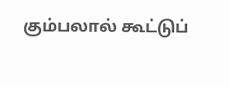கும்பலால் கூட்டுப்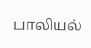பாலியல்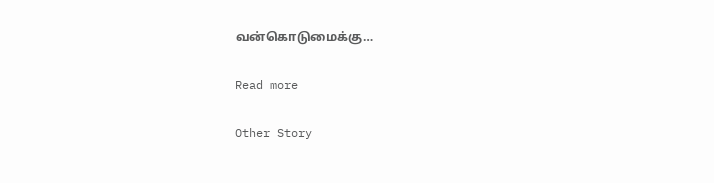வன்கொடுமைக்கு…

Read more

Other Story